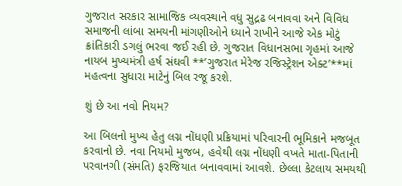ગુજરાત સરકાર સામાજિક વ્યવસ્થાને વધુ સુદ્રઢ બનાવવા અને વિવિધ સમાજની લાંબા સમયની માંગણીઓને ધ્યાને રાખીને આજે એક મોટું ક્રાંતિકારી ડગલું ભરવા જઈ રહી છે. ગુજરાત વિધાનસભા ગૃહમાં આજે નાયબ મુખ્યમંત્રી હર્ષ સંઘવી **’ગુજરાત મેરેજ રજિસ્ટ્રેશન એક્ટ’**માં મહત્વના સુધારા માટેનું બિલ રજૂ કરશે.

શું છે આ નવો નિયમ?

આ બિલનો મુખ્ય હેતુ લગ્ન નોંધણી પ્રક્રિયામાં પરિવારની ભૂમિકાને મજબૂત કરવાનો છે. નવા નિયમો મુજબ, હવેથી લગ્ન નોંધણી વખતે માતા-પિતાની પરવાનગી (સંમતિ) ફરજિયાત બનાવવામાં આવશે. છેલ્લા કેટલાય સમયથી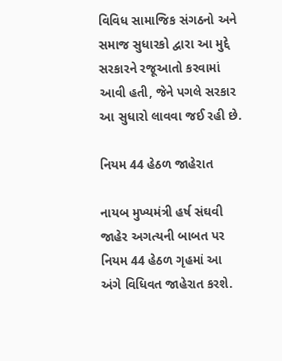વિવિધ સામાજિક સંગઠનો અને સમાજ સુધારકો દ્વારા આ મુદ્દે સરકારને રજૂઆતો કરવામાં આવી હતી, જેને પગલે સરકાર આ સુધારો લાવવા જઈ રહી છે.

નિયમ 44 હેઠળ જાહેરાત

નાયબ મુખ્યમંત્રી હર્ષ સંઘવી જાહેર અગત્યની બાબત પર નિયમ 44 હેઠળ ગૃહમાં આ અંગે વિધિવત જાહેરાત કરશે.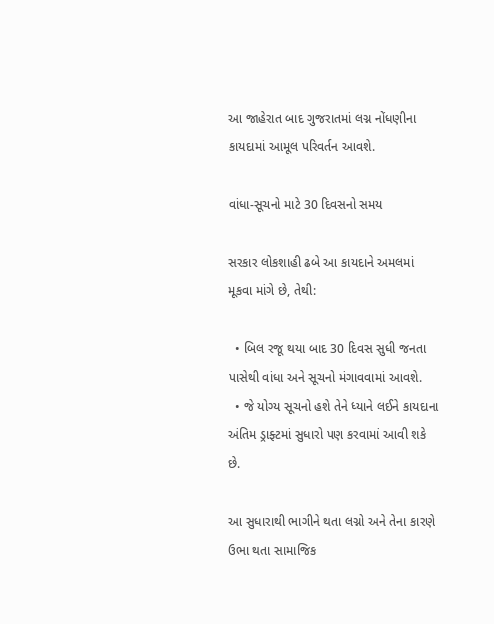આ જાહેરાત બાદ ગુજરાતમાં લગ્ન નોંધણીના કાયદામાં આમૂલ પરિવર્તન આવશે.

વાંધા-સૂચનો માટે 30 દિવસનો સમય

સરકાર લોકશાહી ઢબે આ કાયદાને અમલમાં મૂકવા માંગે છે, તેથી:

  • બિલ રજૂ થયા બાદ 30 દિવસ સુધી જનતા પાસેથી વાંધા અને સૂચનો મંગાવવામાં આવશે.
  • જે યોગ્ય સૂચનો હશે તેને ધ્યાને લઈને કાયદાના અંતિમ ડ્રાફ્ટમાં સુધારો પણ કરવામાં આવી શકે છે.

આ સુધારાથી ભાગીને થતા લગ્નો અને તેના કારણે ઉભા થતા સામાજિક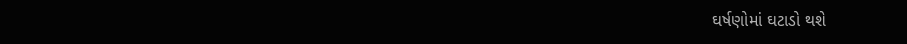ઘર્ષણોમાં ઘટાડો થશે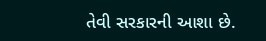તેવી સરકારની આશા છે.